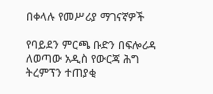በቀላሉ የመሥሪያ ማገናኛዎች

የባይደን ምርጫ ቡድን በፍሎሪዳ ለወጣው አዲስ የውርጃ ሕግ ትረምፕን ተጠያቂ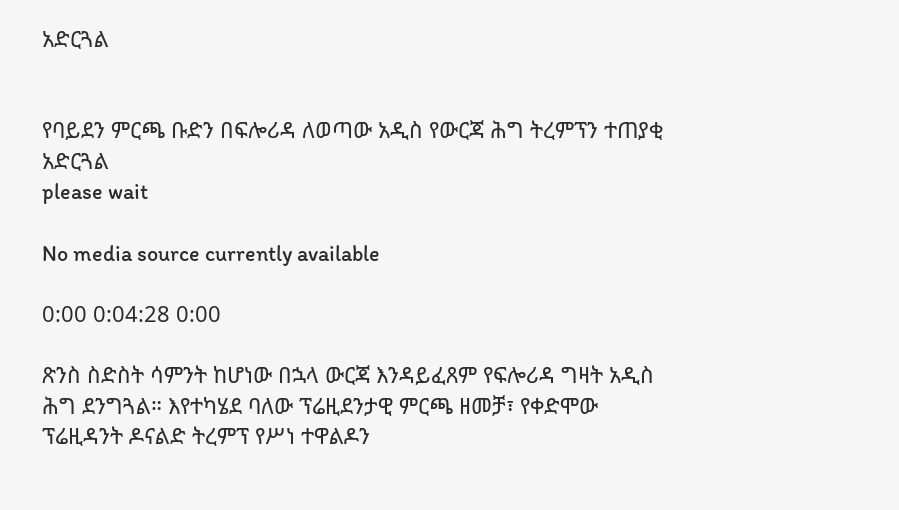አድርጓል


የባይደን ምርጫ ቡድን በፍሎሪዳ ለወጣው አዲስ የውርጃ ሕግ ትረምፕን ተጠያቂ አድርጓል
please wait

No media source currently available

0:00 0:04:28 0:00

ጽንስ ስድስት ሳምንት ከሆነው በኋላ ውርጃ እንዳይፈጸም የፍሎሪዳ ግዛት አዲስ ሕግ ደንግጓል። እየተካሄደ ባለው ፕሬዚደንታዊ ምርጫ ዘመቻ፣ የቀድሞው ፕሬዚዳንት ዶናልድ ትረምፕ የሥነ ተዋልዶን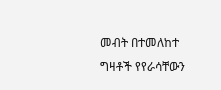መብት በተመለከተ ግዛቶች የየራሳቸውን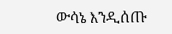ውሳኔ እንዲሰጡ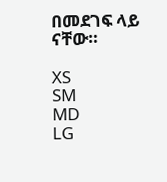በመደገፍ ላይ ናቸው።

XS
SM
MD
LG